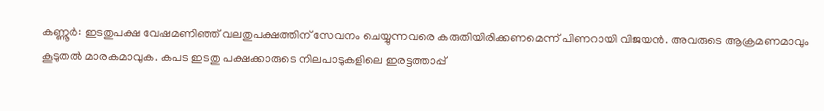കണ്ണൂർ: ഇടതുപക്ഷ വേഷമണിഞ്ഞ് വലതുപക്ഷത്തിന് സേവനം ചെയ്യുന്നവരെ കരുതിയിരിക്കണമെന്ന് പിണറായി വിജയൻ. അവരുടെ ആക്രമണമാവും കൂടുതൽ മാരകമാവുക. കപട ഇടതു പക്ഷക്കാരുടെ നിലപാടുകളിലെ ഇരട്ടത്താപ്പ്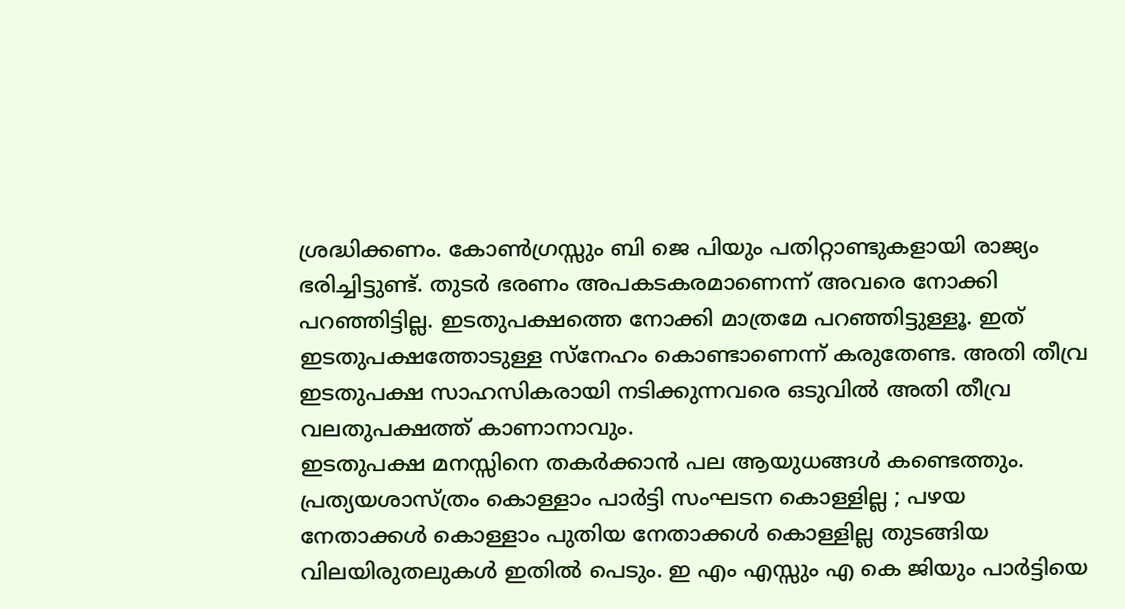ശ്രദ്ധിക്കണം. കോൺഗ്രസ്സും ബി ജെ പിയും പതിറ്റാണ്ടുകളായി രാജ്യം ഭരിച്ചിട്ടുണ്ട്. തുടർ ഭരണം അപകടകരമാണെന്ന് അവരെ നോക്കി പറഞ്ഞിട്ടില്ല. ഇടതുപക്ഷത്തെ നോക്കി മാത്രമേ പറഞ്ഞിട്ടുള്ളൂ. ഇത് ഇടതുപക്ഷത്തോടുള്ള സ്നേഹം കൊണ്ടാണെന്ന് കരുതേണ്ട. അതി തീവ്ര ഇടതുപക്ഷ സാഹസികരായി നടിക്കുന്നവരെ ഒടുവിൽ അതി തീവ്ര വലതുപക്ഷത്ത് കാണാനാവും.
ഇടതുപക്ഷ മനസ്സിനെ തകർക്കാൻ പല ആയുധങ്ങൾ കണ്ടെത്തും. പ്രത്യയശാസ്ത്രം കൊള്ളാം പാർട്ടി സംഘടന കൊള്ളില്ല ; പഴയ നേതാക്കൾ കൊള്ളാം പുതിയ നേതാക്കൾ കൊള്ളില്ല തുടങ്ങിയ വിലയിരുതലുകൾ ഇതിൽ പെടും. ഇ എം എസ്സും എ കെ ജിയും പാർട്ടിയെ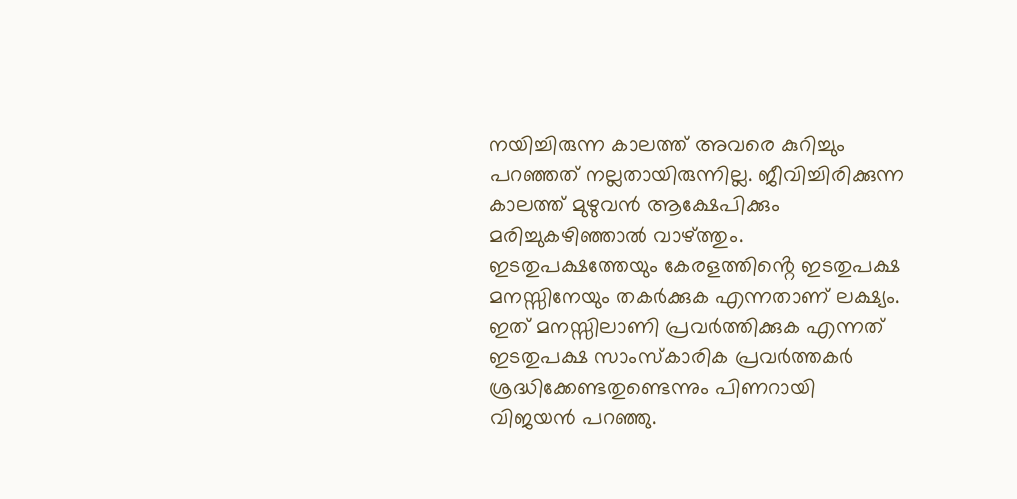നയിച്ചിരുന്ന കാലത്ത് അവരെ കുറിച്ചും പറഞ്ഞത് നല്ലതായിരുന്നില്ല. ജീവിച്ചിരിക്കുന്ന കാലത്ത് മുഴുവൻ ആക്ഷേപിക്കും മരിച്ചുകഴിഞ്ഞാൽ വാഴ്ത്തും. ഇടതുപക്ഷത്തേയും കേരളത്തിൻ്റെ ഇടതുപക്ഷ മനസ്സിനേയും തകർക്കുക എന്നതാണ് ലക്ഷ്യം. ഇത് മനസ്സിലാണി പ്രവർത്തിക്കുക എന്നത് ഇടതുപക്ഷ സാംസ്കാരിക പ്രവർത്തകർ ശ്രദ്ധിക്കേണ്ടതുണ്ടെന്നും പിണറായി വിജയൻ പറഞ്ഞു.